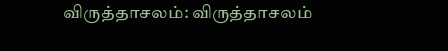விருத்தாசலம்: விருத்தாசலம்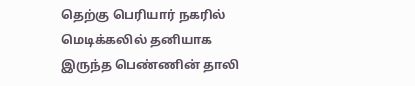தெற்கு பெரியார் நகரில் மெடிக்கலில் தனியாக இருந்த பெண்ணின் தாலி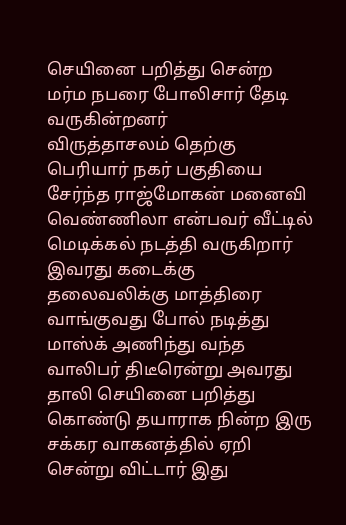செயினை பறித்து சென்ற மர்ம நபரை போலிசார் தேடி வருகின்றனர்
விருத்தாசலம் தெற்கு பெரியார் நகர் பகுதியை சேர்ந்த ராஜ்மோகன் மனைவி வெண்ணிலா என்பவர் வீட்டில் மெடிக்கல் நடத்தி வருகிறார் இவரது கடைக்கு தலைவலிக்கு மாத்திரை வாங்குவது போல் நடித்து மாஸ்க் அணிந்து வந்த வாலிபர் திடீரென்று அவரது தாலி செயினை பறித்து கொண்டு தயாராக நின்ற இரு சக்கர வாகனத்தில் ஏறி சென்று விட்டார் இது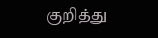குறித்து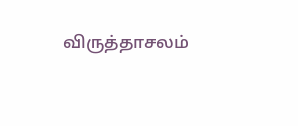விருத்தாசலம்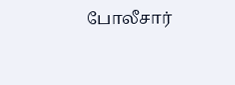போலீசார்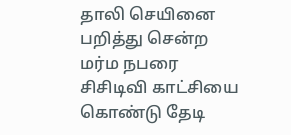தாலி செயினை பறித்து சென்ற மர்ம நபரை சிசிடிவி காட்சியை கொண்டு தேடி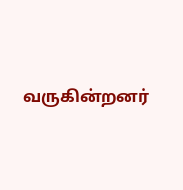வருகின்றனர்